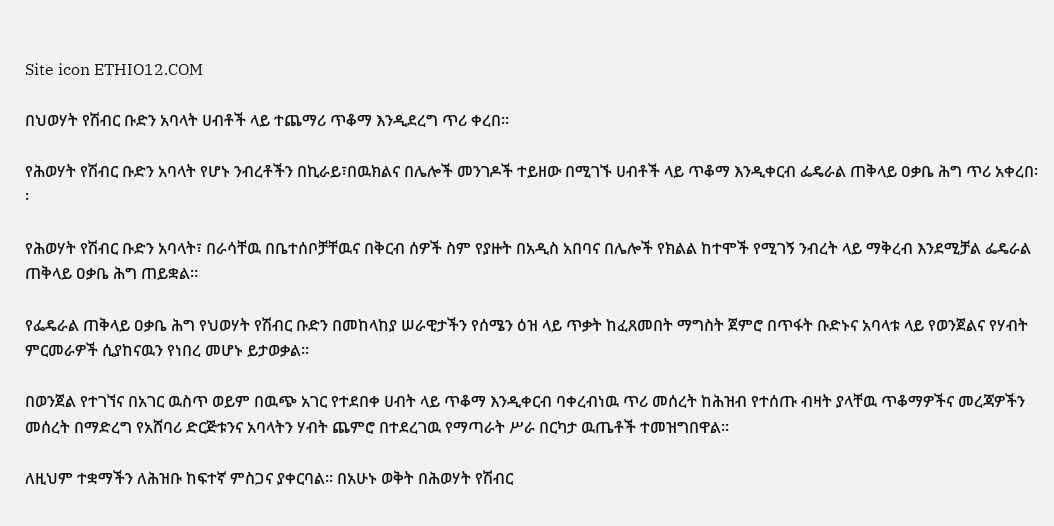Site icon ETHIO12.COM

በህወሃት የሽብር ቡድን አባላት ሀብቶች ላይ ተጨማሪ ጥቆማ እንዲደረግ ጥሪ ቀረበ።

የሕወሃት የሽብር ቡድን አባላት የሆኑ ንብረቶችን በኪራይ፣በዉክልና በሌሎች መንገዶች ተይዘው በሚገኙ ሀብቶች ላይ ጥቆማ እንዲቀርብ ፌዴራል ጠቅላይ ዐቃቤ ሕግ ጥሪ አቀረበ፡፡

የሕወሃት የሽብር ቡድን አባላት፣ በራሳቸዉ በቤተሰቦቻቸዉና በቅርብ ሰዎች ስም የያዙት በአዲስ አበባና በሌሎች የክልል ከተሞች የሚገኝ ንብረት ላይ ማቅረብ እንደሚቻል ፌዴራል ጠቅላይ ዐቃቤ ሕግ ጠይቋል፡፡

የፌዴራል ጠቅላይ ዐቃቤ ሕግ የህወሃት የሽብር ቡድን በመከላከያ ሠራዊታችን የሰሜን ዕዝ ላይ ጥቃት ከፈጸመበት ማግስት ጀምሮ በጥፋት ቡድኑና አባላቱ ላይ የወንጀልና የሃብት ምርመራዎች ሲያከናዉን የነበረ መሆኑ ይታወቃል፡፡

በወንጀል የተገኘና በአገር ዉስጥ ወይም በዉጭ አገር የተደበቀ ሀብት ላይ ጥቆማ እንዲቀርብ ባቀረብነዉ ጥሪ መሰረት ከሕዝብ የተሰጡ ብዛት ያላቸዉ ጥቆማዎችና መረጃዎችን መሰረት በማድረግ የአሸባሪ ድርጅቱንና አባላትን ሃብት ጨምሮ በተደረገዉ የማጣራት ሥራ በርካታ ዉጤቶች ተመዝግበዋል፡፡

ለዚህም ተቋማችን ለሕዝቡ ከፍተኛ ምስጋና ያቀርባል፡፡ በአሁኑ ወቅት በሕወሃት የሽብር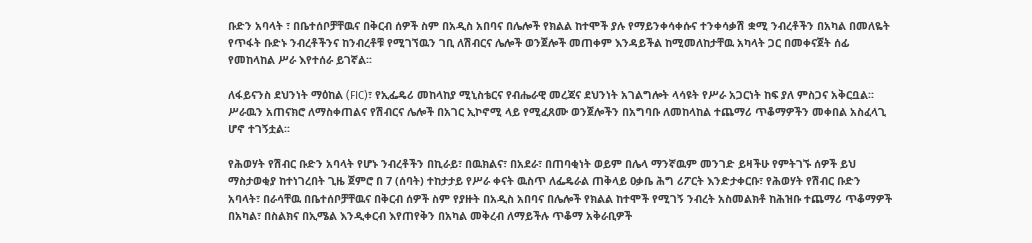ቡድን አባላት ፣ በቤተሰቦቻቸዉና በቅርብ ሰዎች ስም በአዲስ አበባና በሌሎች የክልል ከተሞች ያሉ የማይንቀሳቀሱና ተንቀሳቃሽ ቋሚ ንብረቶችን በአካል በመለዬት የጥፋት ቡድኑ ንብረቶችንና ከንብረቶቹ የሚገኘዉን ገቢ ለሽብርና ሌሎች ወንጀሎች መጠቀም እንዳይችል ከሚመለከታቸዉ አካላት ጋር በመቀናጀት ሰፊ የመከላከል ሥራ እየተሰራ ይገኛል፡፡

ለፋይናንስ ደህንነት ማዕከል (FIC)፣ የኢፌዴሪ መከላከያ ሚኒስቴርና የብሔራዊ መረጃና ደህንነት አገልግሎት ላሳዩት የሥራ አጋርነት ከፍ ያለ ምስጋና አቅርቧል፡፡ ሥራዉን አጠናክሮ ለማስቀጠልና የሽብርና ሌሎች በአገር ኢኮኖሚ ላይ የሚፈጸሙ ወንጀሎችን በአግባቡ ለመከላከል ተጨማሪ ጥቆማዎችን መቀበል አስፈላጊ ሆኖ ተገኝቷል፡፡

የሕወሃት የሽብር ቡድን አባላት የሆኑ ንብረቶችን በኪራይ፣ በዉክልና፣ በአደራ፣ በጠባቂነት ወይም በሌላ ማንኛዉም መንገድ ይዛችሁ የምትገኙ ሰዎች ይህ ማስታወቂያ ከተነገረበት ጊዜ ጀምሮ በ 7 (ሰባት) ተከታታይ የሥራ ቀናት ዉስጥ ለፌዴራል ጠቅላይ ዐቃቤ ሕግ ሪፖርት እንድታቀርቡ፣ የሕወሃት የሽብር ቡድን አባላት፣ በራሳቸዉ በቤተሰቦቻቸዉና በቅርብ ሰዎች ስም የያዙት በአዲስ አበባና በሌሎች የክልል ከተሞች የሚገኝ ንብረት አስመልክቶ ከሕዝቡ ተጨማሪ ጥቆማዎች በአካል፣ በስልክና በኢሜል እንዲቀርብ እየጠየቅን በአካል መቅረብ ለማይችሉ ጥቆማ አቅራቢዎች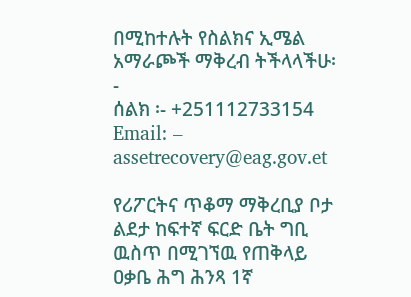በሚከተሉት የስልክና ኢሜል አማራጮች ማቅረብ ትችላላችሁ፡-
ሰልክ ፡- +251112733154
Email: – assetrecovery@eag.gov.et

የሪፖርትና ጥቆማ ማቅረቢያ ቦታ ልደታ ከፍተኛ ፍርድ ቤት ግቢ ዉስጥ በሚገኘዉ የጠቅላይ ዐቃቤ ሕግ ሕንጻ 1ኛ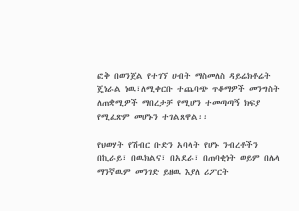ፎቅ በወንጀል የተገኘ ሀብት ማስመለስ ዳይሬክቶሬት ጄነራል ነዉ፣ለሚቀርቡ ተጨባጭ ጥቆማዎች መንግስት ለጠቋሚዎች ማበረታቻ የሚሆን ተመጣጣኝ ክፍያ የሚፈጽም መሆኑን ተገልጸዋል፡፡

የህወሃት የሽብር ቡድን አባላት የሆኑ ንብረቶችን በኪራይ፣ በዉክልና፣ በአደራ፣ በጠባቂነት ወይም በሌላ ማንኛዉም መንገድ ይዘዉ እያለ ሪፖርት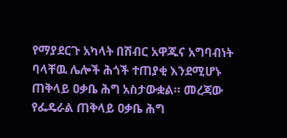የማያደርጉ አካላት በሽብር አዋጁና አግባብነት ባላቸዉ ሌሎች ሕጎች ተጠያቂ እንደሚሆኑ ጠቅላይ ዐቃቤ ሕግ አስታውቋል። መረጃው የፌዴራል ጠቅላይ ዐቃቤ ሕግ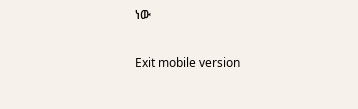ነው

Exit mobile version